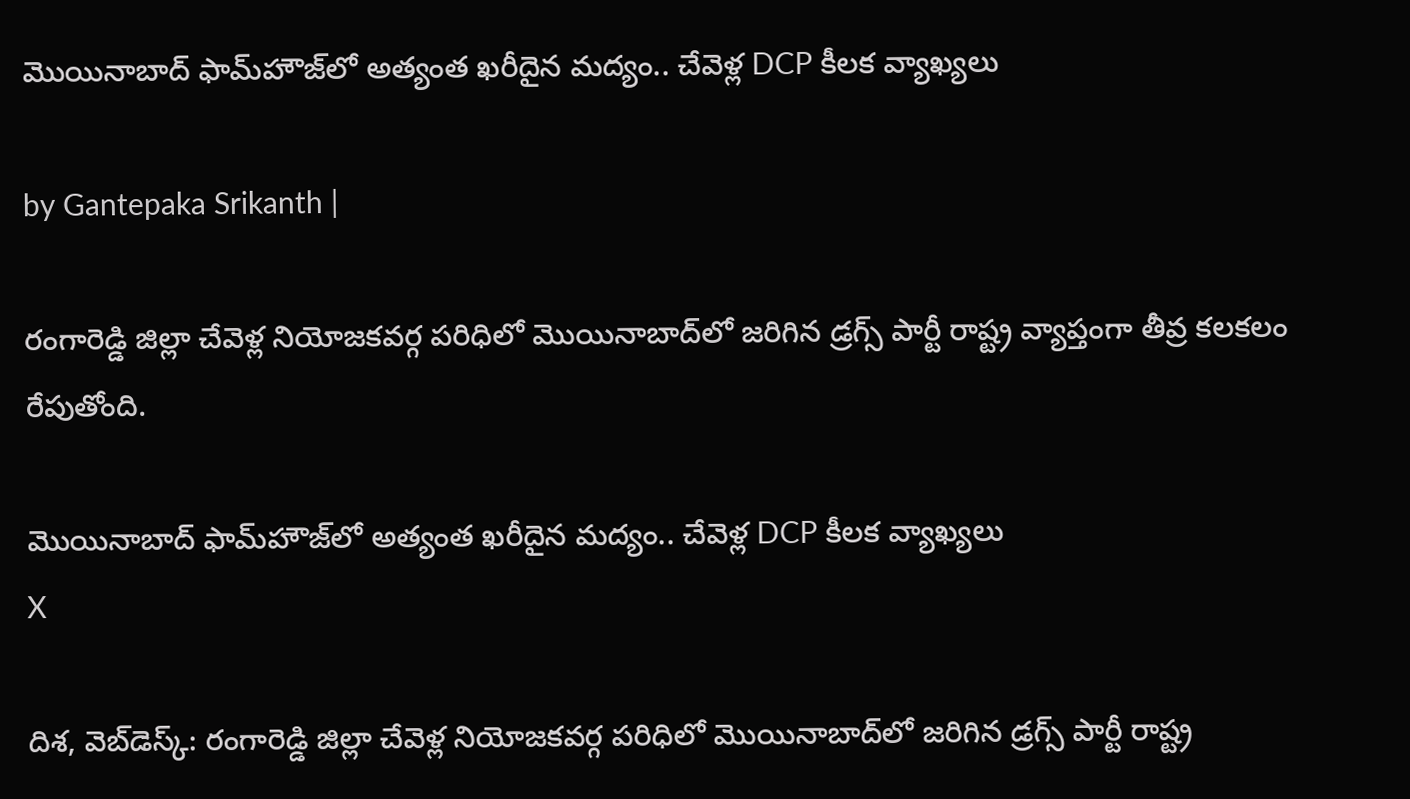మొయినాబాద్ ఫామ్‌హౌజ్‌లో అత్యంత ఖరీదైన మద్యం.. చేవెళ్ల DCP కీలక వ్యాఖ్యలు

by Gantepaka Srikanth |

రంగారెడ్డి జిల్లా చేవెళ్ల నియోజకవర్గ పరిధిలో మొయినాబాద్‌‌లో జరిగిన డ్రగ్స్ పార్టీ రాష్ట్ర వ్యాప్తంగా తీవ్ర కలకలం రేపుతోంది.

మొయినాబాద్ ఫామ్‌హౌజ్‌లో అత్యంత ఖరీదైన మద్యం.. చేవెళ్ల DCP కీలక వ్యాఖ్యలు
X

దిశ, వెబ్‌డెస్క్: రంగారెడ్డి జిల్లా చేవెళ్ల నియోజకవర్గ పరిధిలో మొయినాబాద్‌‌లో జరిగిన డ్రగ్స్ పార్టీ రాష్ట్ర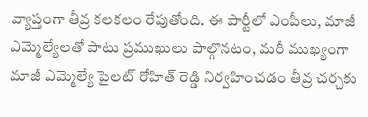వ్యాప్తంగా తీవ్ర కలకలం రేపుతోంది. ఈ పార్టీలో ఎంపీలు, మాజీ ఎమ్మెల్యేలతో పాటు ప్రముఖులు పాల్గొనటం, మరీ ముఖ్యంగా మాజీ ఎమ్మెల్యే పైలట్ రోహిత్ రెడ్డి నిర్వహించడం తీవ్ర చర్చకు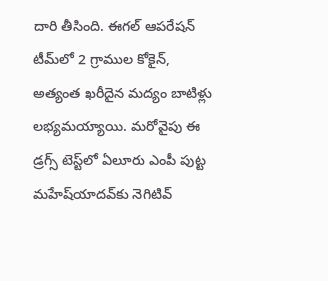దారి తీసింది. ఈగల్ ఆపరేషన్‌ టీమ్‌‌లో 2 గ్రాముల కోకైన్‌, అత్యంత ఖరీదైన మద్యం బాటిళ్లు లభ్యమయ్యాయి. మరోవైపు ఈ డ్రగ్స్ టెస్ట్‌లో ఏలూరు ఎంపీ పుట్ట మహేష్‌యాదవ్‌కు నెగిటివ్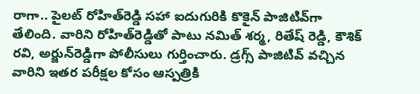రాగా.. పైలట్‌ రోహిత్‌రెడ్డి సహా ఐదుగురికి కొకైన్‌ పాజిటివ్‌గా తేలింది. వారిని రోహిత్‌రెడ్డితో పాటు నమిత్ శర్మ, రితేష్‌ రెడ్డి, కౌశిక్ రవి, అర్జున్‌రెడ్డిగా పోలీసులు గుర్తించారు. డ్రగ్స్ పాజిటివ్ వచ్చిన వారిని ఇతర పరీక్షల కోసం ఆస్పత్రికి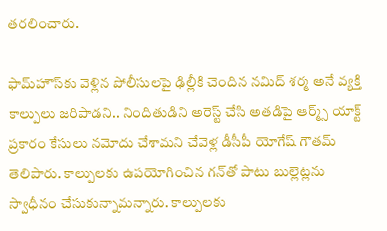తరలించారు.

ఫామ్‌హౌస్‌కు వెళ్లిన పోలీసులపై ఢిల్లీకి చెందిన నమిద్ శర్మ అనే వ్యక్తి కాల్పులు జరిపాడని.. నిందితుడిని అరెస్ట్ చేసి అతడిపై ఆర్మ్స్ యాక్ట్ ప్రకారం కేసులు నమోదు చేశామని చేవెళ్ల డీసీపీ యోగేష్‌ గౌతమ్‌ తెలిపారు. కాల్పులకు ఉపయోగించిన గన్‌తో పాటు బుల్లెట్లను స్వాధీనం చేసుకున్నామన్నారు. కాల్పులకు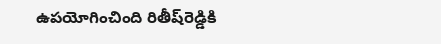ఉపయోగించింది రితీష్‌రెడ్డికి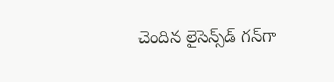చెందిన లైసెన్స్‌డ్ గన్‌గా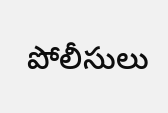పోలీసులు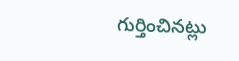గుర్తించినట్లు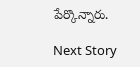పేర్కొన్నారు.

Next Story